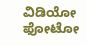ವಿಡಿಯೋ ಫೋಟೋ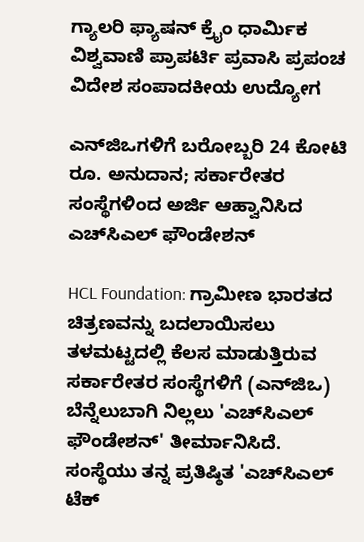ಗ್ಯಾಲರಿ ಫ್ಯಾಷನ್ ಕ್ರೈಂ ಧಾರ್ಮಿಕ ವಿಶ್ವವಾಣಿ ಪ್ರಾಪರ್ಟಿ ಪ್ರವಾಸಿ ಪ್ರಪಂಚ ವಿದೇಶ ಸಂಪಾದಕೀಯ ಉದ್ಯೋಗ

ಎನ್‌ಜಿಒಗಳಿಗೆ ಬರೋಬ್ಬರಿ 24 ಕೋಟಿ ರೂ. ಅನುದಾನ; ಸರ್ಕಾರೇತರ ಸಂಸ್ಥೆಗಳಿಂದ ಅರ್ಜಿ ಆಹ್ವಾನಿಸಿದ ಎಚ್‌ಸಿಎಲ್ ಫೌಂಡೇಶನ್

HCL Foundation: ಗ್ರಾಮೀಣ ಭಾರತದ ಚಿತ್ರಣವನ್ನು ಬದಲಾಯಿಸಲು ತಳಮಟ್ಟದಲ್ಲಿ ಕೆಲಸ ಮಾಡುತ್ತಿರುವ ಸರ್ಕಾರೇತರ ಸಂಸ್ಥೆಗಳಿಗೆ (ಎನ್‌ಜಿಒ) ಬೆನ್ನೆಲುಬಾಗಿ ನಿಲ್ಲಲು 'ಎಚ್‌ಸಿಎಲ್ ಫೌಂಡೇಶನ್' ತೀರ್ಮಾನಿಸಿದೆ. ಸಂಸ್ಥೆಯು ತನ್ನ ಪ್ರತಿಷ್ಠಿತ 'ಎಚ್‌ಸಿಎಲ್ ಟೆಕ್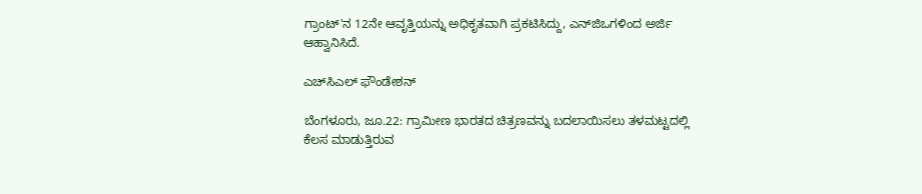ಗ್ರಾಂಟ್'ನ 12ನೇ ಆವೃತ್ತಿಯನ್ನು ಅಧಿಕೃತವಾಗಿ ಪ್ರಕಟಿಸಿದ್ದು, ಎನ್‌ಜಿಒಗಳಿಂದ ಅರ್ಜಿ ಆಹ್ವಾನಿಸಿದೆ.

ಎಚ್‌ಸಿಎಲ್ ಫೌಂಡೇಶನ್

ಬೆಂಗಳೂರು, ಜೂ.22: ಗ್ರಾಮೀಣ ಭಾರತದ ಚಿತ್ರಣವನ್ನು ಬದಲಾಯಿಸಲು ತಳಮಟ್ಟದಲ್ಲಿ ಕೆಲಸ ಮಾಡುತ್ತಿರುವ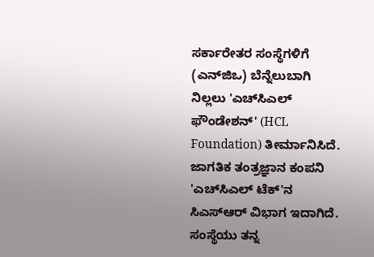ಸರ್ಕಾರೇತರ ಸಂಸ್ಥೆಗಳಿಗೆ (ಎನ್‌ಜಿಒ) ಬೆನ್ನೆಲುಬಾಗಿ ನಿಲ್ಲಲು 'ಎಚ್‌ಸಿಎಲ್ ಫೌಂಡೇಶನ್' (HCL Foundation) ತೀರ್ಮಾನಿಸಿದೆ. ಜಾಗತಿಕ ತಂತ್ರಜ್ಞಾನ ಕಂಪನಿ 'ಎಚ್‌ಸಿಎಲ್ ಟೆಕ್'ನ ಸಿಎಸ್‌ಆರ್ ವಿಭಾಗ ಇದಾಗಿದೆ. ಸಂಸ್ಥೆಯು ತನ್ನ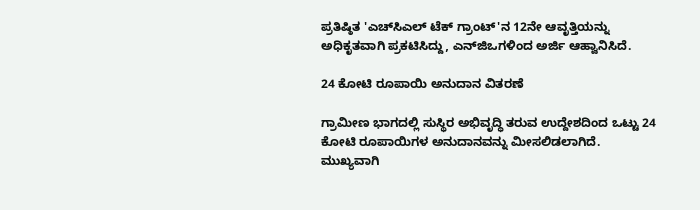ಪ್ರತಿಷ್ಠಿತ 'ಎಚ್‌ಸಿಎಲ್ ಟೆಕ್ ಗ್ರಾಂಟ್'ನ 12ನೇ ಆವೃತ್ತಿಯನ್ನು ಅಧಿಕೃತವಾಗಿ ಪ್ರಕಟಿಸಿದ್ದು, ಎನ್‌ಜಿಒಗಳಿಂದ ಅರ್ಜಿ ಆಹ್ವಾನಿಸಿದೆ.

24 ಕೋಟಿ ರೂಪಾಯಿ ಅನುದಾನ ವಿತರಣೆ

ಗ್ರಾಮೀಣ ಭಾಗದಲ್ಲಿ ಸುಸ್ಥಿರ ಅಭಿವೃದ್ಧಿ ತರುವ ಉದ್ದೇಶದಿಂದ ಒಟ್ಟು 24 ಕೋಟಿ ರೂಪಾಯಿಗಳ ಅನುದಾನವನ್ನು ಮೀಸಲಿಡಲಾಗಿದೆ. ಮುಖ್ಯವಾಗಿ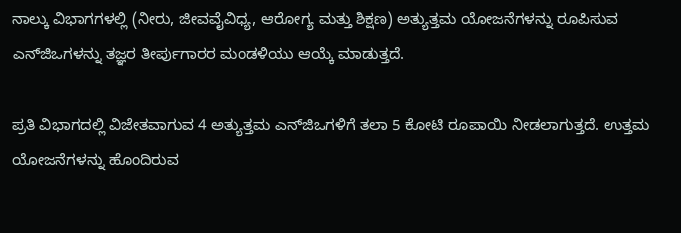ನಾಲ್ಕು ವಿಭಾಗಗಳಲ್ಲಿ (ನೀರು, ಜೀವವೈವಿಧ್ಯ, ಆರೋಗ್ಯ ಮತ್ತು ಶಿಕ್ಷಣ) ಅತ್ಯುತ್ತಮ ಯೋಜನೆಗಳನ್ನು ರೂಪಿಸುವ ಎನ್‌ಜಿಒಗಳನ್ನು ತಜ್ಞರ ತೀರ್ಪುಗಾರರ ಮಂಡಳಿಯು ಆಯ್ಕೆ ಮಾಡುತ್ತದೆ.

ಪ್ರತಿ ವಿಭಾಗದಲ್ಲಿ ವಿಜೇತವಾಗುವ 4 ಅತ್ಯುತ್ತಮ ಎನ್‌ಜಿಒಗಳಿಗೆ ತಲಾ 5 ಕೋಟಿ ರೂಪಾಯಿ ನೀಡಲಾಗುತ್ತದೆ. ಉತ್ತಮ ಯೋಜನೆಗಳನ್ನು ಹೊಂದಿರುವ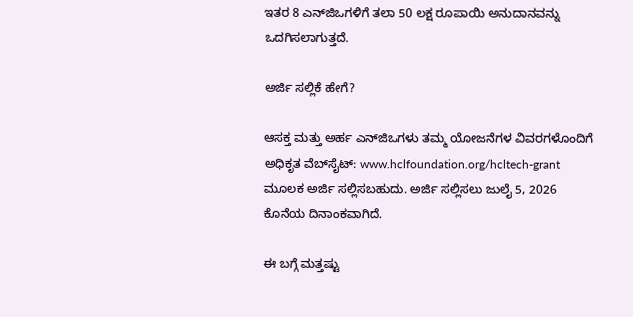ಇತರ 8 ಎನ್‌ಜಿಒಗಳಿಗೆ ತಲಾ 50 ಲಕ್ಷ ರೂಪಾಯಿ ಅನುದಾನವನ್ನು ಒದಗಿಸಲಾಗುತ್ತದೆ.

ಅರ್ಜಿ ಸಲ್ಲಿಕೆ ಹೇಗೆ?

ಆಸಕ್ತ ಮತ್ತು ಅರ್ಹ ಎನ್‌ಜಿಒಗಳು ತಮ್ಮ ಯೋಜನೆಗಳ ವಿವರಗಳೊಂದಿಗೆ ಅಧಿಕೃತ ವೆಬ್‌ಸೈಟ್: www.hclfoundation.org/hcltech-grant ಮೂಲಕ ಅರ್ಜಿ ಸಲ್ಲಿಸಬಹುದು. ಅರ್ಜಿ ಸಲ್ಲಿಸಲು ಜುಲೈ 5, 2026 ಕೊನೆಯ ದಿನಾಂಕವಾಗಿದೆ.

ಈ ಬಗ್ಗೆ ಮತ್ತಷ್ಟು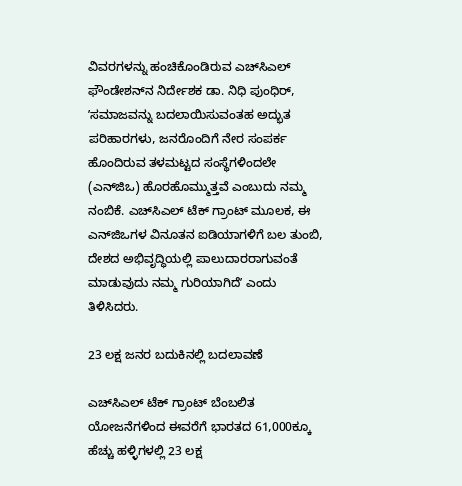ವಿವರಗಳನ್ನು ಹಂಚಿಕೊಂಡಿರುವ ಎಚ್‌ಸಿಎಲ್ ಫೌಂಡೇಶನ್‌ನ ನಿರ್ದೇಶಕ ಡಾ. ನಿಧಿ ಪುಂಧಿರ್, ʼಸಮಾಜವನ್ನು ಬದಲಾಯಿಸುವಂತಹ ಅದ್ಭುತ ಪರಿಹಾರಗಳು, ಜನರೊಂದಿಗೆ ನೇರ ಸಂಪರ್ಕ ಹೊಂದಿರುವ ತಳಮಟ್ಟದ ಸಂಸ್ಥೆಗಳಿಂದಲೇ (ಎನ್‌ಜಿಒ) ಹೊರಹೊಮ್ಮುತ್ತವೆ ಎಂಬುದು ನಮ್ಮ ನಂಬಿಕೆ. ಎಚ್‌ಸಿಎಲ್ ಟೆಕ್ ಗ್ರಾಂಟ್ ಮೂಲಕ, ಈ ಎನ್‌ಜಿಒಗಳ ವಿನೂತನ ಐಡಿಯಾಗಳಿಗೆ ಬಲ ತುಂಬಿ, ದೇಶದ ಅಭಿವೃದ್ಧಿಯಲ್ಲಿ ಪಾಲುದಾರರಾಗುವಂತೆ ಮಾಡುವುದು ನಮ್ಮ ಗುರಿಯಾಗಿದೆʼ ಎಂದು ತಿಳಿಸಿದರು.

23 ಲಕ್ಷ ಜನರ ಬದುಕಿನಲ್ಲಿ ಬದಲಾವಣೆ

ಎಚ್‌ಸಿಎಲ್ ಟೆಕ್ ಗ್ರಾಂಟ್ ಬೆಂಬಲಿತ ಯೋಜನೆಗಳಿಂದ ಈವರೆಗೆ ಭಾರತದ 61,000ಕ್ಕೂ ಹೆಚ್ಚು ಹಳ್ಳಿಗಳಲ್ಲಿ 23 ಲಕ್ಷ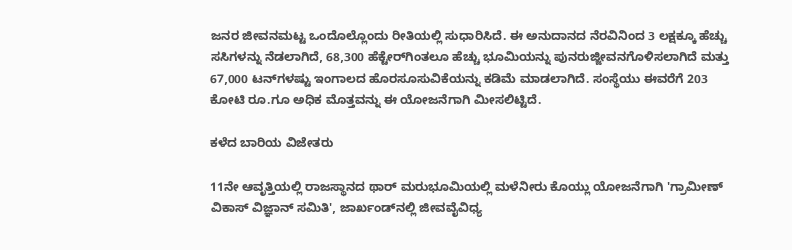ಜನರ ಜೀವನಮಟ್ಟ ಒಂದೊಲ್ಲೊಂದು ರೀತಿಯಲ್ಲಿ ಸುಧಾರಿಸಿದೆ. ಈ ಅನುದಾನದ ನೆರವಿನಿಂದ 3 ಲಕ್ಷಕ್ಕೂ ಹೆಚ್ಚು ಸಸಿಗಳನ್ನು ನೆಡಲಾಗಿದೆ, 68,300 ಹೆಕ್ಟೇರ್‌ಗಿಂತಲೂ ಹೆಚ್ಚು ಭೂಮಿಯನ್ನು ಪುನರುಜ್ಜೀವನಗೊಳಿಸಲಾಗಿದೆ ಮತ್ತು 67,000 ಟನ್‌ಗಳಷ್ಟು ಇಂಗಾಲದ ಹೊರಸೂಸುವಿಕೆಯನ್ನು ಕಡಿಮೆ ಮಾಡಲಾಗಿದೆ. ಸಂಸ್ಥೆಯು ಈವರೆಗೆ 203 ಕೋಟಿ ರೂ.ಗೂ ಅಧಿಕ ಮೊತ್ತವನ್ನು ಈ ಯೋಜನೆಗಾಗಿ ಮೀಸಲಿಟ್ಟಿದೆ.

ಕಳೆದ ಬಾರಿಯ ವಿಜೇತರು

11ನೇ ಆವೃತ್ತಿಯಲ್ಲಿ ರಾಜಸ್ಥಾನದ ಥಾರ್ ಮರುಭೂಮಿಯಲ್ಲಿ ಮಳೆನೀರು ಕೊಯ್ಲು ಯೋಜನೆಗಾಗಿ 'ಗ್ರಾಮೀಣ್ ವಿಕಾಸ್ ವಿಜ್ಞಾನ್ ಸಮಿತಿ', ಜಾರ್ಖಂಡ್‌ನಲ್ಲಿ ಜೀವವೈವಿಧ್ಯ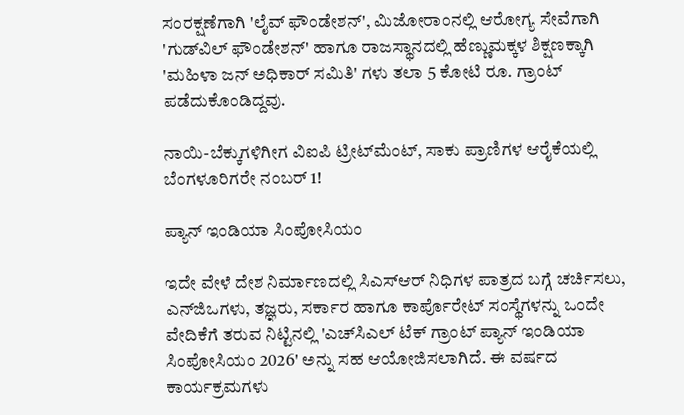ಸಂರಕ್ಷಣೆಗಾಗಿ 'ಲೈವ್ ಫೌಂಡೇಶನ್', ಮಿಜೋರಾಂನಲ್ಲಿ ಆರೋಗ್ಯ ಸೇವೆಗಾಗಿ 'ಗುಡ್‌ವಿಲ್ ಫೌಂಡೇಶನ್' ಹಾಗೂ ರಾಜಸ್ಥಾನದಲ್ಲಿ ಹೆಣ್ಣುಮಕ್ಕಳ ಶಿಕ್ಷಣಕ್ಕಾಗಿ 'ಮಹಿಳಾ ಜನ್ ಅಧಿಕಾರ್ ಸಮಿತಿ' ಗಳು ತಲಾ 5 ಕೋಟಿ ರೂ. ಗ್ರಾಂಟ್ ಪಡೆದುಕೊಂಡಿದ್ದವು.

ನಾಯಿ-ಬೆಕ್ಕುಗಳಿಗೀಗ ವಿಐಪಿ ಟ್ರೀಟ್‌ಮೆಂಟ್‌, ಸಾಕು ಪ್ರಾಣಿಗಳ ಆರೈಕೆಯಲ್ಲಿ ಬೆಂಗಳೂರಿಗರೇ ನಂಬರ್ 1!

ಪ್ಯಾನ್ ಇಂಡಿಯಾ ಸಿಂಪೋಸಿಯಂ

ಇದೇ ವೇಳೆ ದೇಶ ನಿರ್ಮಾಣದಲ್ಲಿ ಸಿಎಸ್‌ಆರ್ ನಿಧಿಗಳ ಪಾತ್ರದ ಬಗ್ಗೆ ಚರ್ಚಿಸಲು, ಎನ್‌ಜಿಒಗಳು, ತಜ್ಞರು, ಸರ್ಕಾರ ಹಾಗೂ ಕಾರ್ಪೊರೇಟ್ ಸಂಸ್ಥೆಗಳನ್ನು ಒಂದೇ ವೇದಿಕೆಗೆ ತರುವ ನಿಟ್ಟಿನಲ್ಲಿ 'ಎಚ್‌ಸಿಎಲ್ ಟೆಕ್ ಗ್ರಾಂಟ್ ಪ್ಯಾನ್ ಇಂಡಿಯಾ ಸಿಂಪೋಸಿಯಂ 2026' ಅನ್ನು ಸಹ ಆಯೋಜಿಸಲಾಗಿದೆ. ಈ ವರ್ಷದ ಕಾರ್ಯಕ್ರಮಗಳು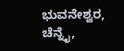ಭುವನೇಶ್ವರ, ಚೆನ್ನೈ,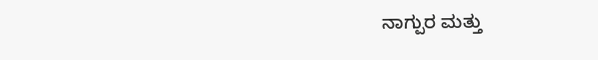ನಾಗ್ಪುರ ಮತ್ತು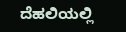ದೆಹಲಿಯಲ್ಲಿ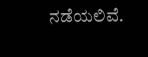ನಡೆಯಲಿವೆ.